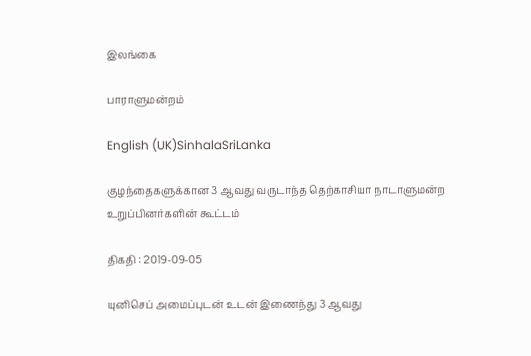இலங்கை

பாராளுமன்றம்

English (UK)SinhalaSriLanka

குழந்தைகளுக்கான 3 ஆவது வருடாந்த தெற்காசியா நாடாளுமன்ற உறுப்பினர்களின் கூட்டம்

திகதி : 2019-09-05

யுனிசெப் அமைப்புடன் உடன் இணைந்து 3 ஆவது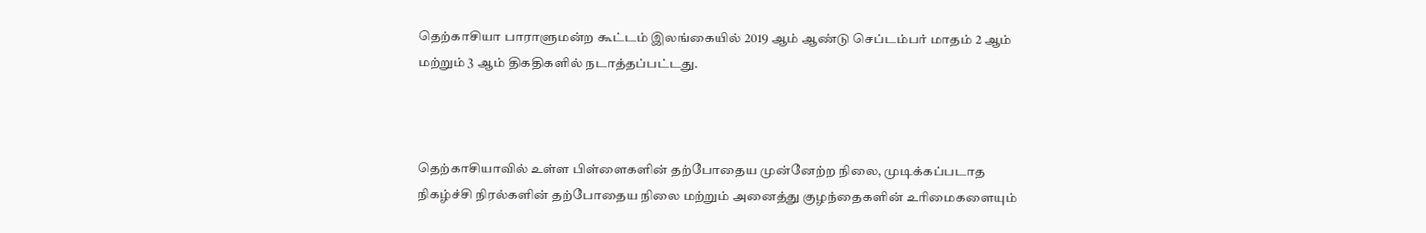தெற்காசியா பாராளுமன்ற கூட்டம் இலங்கையில் 2019 ஆம் ஆண்டு செப்டம்பர் மாதம் 2 ஆம் மற்றும் 3 ஆம் திகதிகளில் நடாத்தப்பட்டது.



தெற்காசியாவில் உள்ள பிள்ளைகளின் தற்போதைய முன்னேற்ற நிலை, முடிக்கப்படாத நிகழ்ச்சி நிரல்களின் தற்போதைய நிலை மற்றும் அனைத்து குழந்தைகளின் உரிமைகளையும்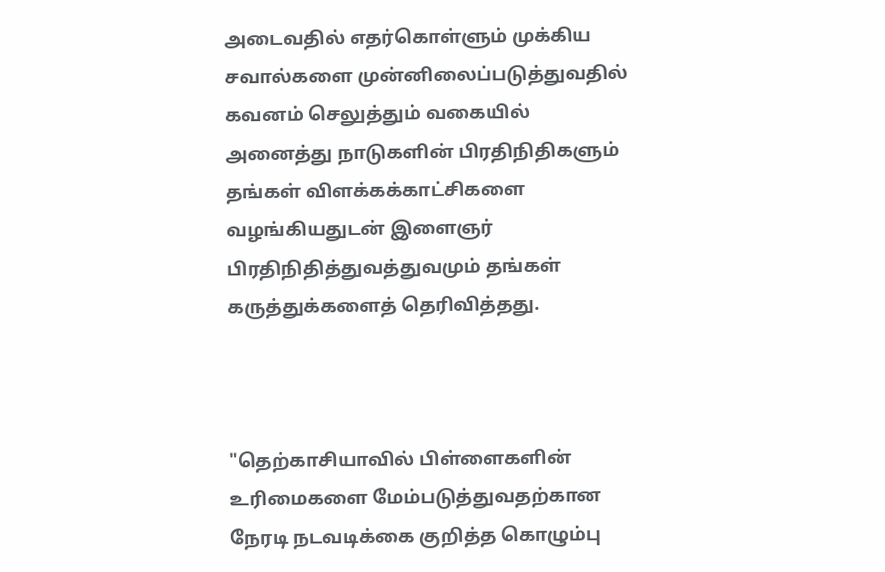அடைவதில் எதர்கொள்ளும் முக்கிய சவால்களை முன்னிலைப்படுத்துவதில் கவனம் செலுத்தும் வகையில் அனைத்து நாடுகளின் பிரதிநிதிகளும் தங்கள் விளக்கக்காட்சிகளை வழங்கியதுடன் இளைஞர் பிரதிநிதித்துவத்துவமும் தங்கள் கருத்துக்களைத் தெரிவித்தது.



"தெற்காசியாவில் பிள்ளைகளின் உரிமைகளை மேம்படுத்துவதற்கான நேரடி நடவடிக்கை குறித்த கொழும்பு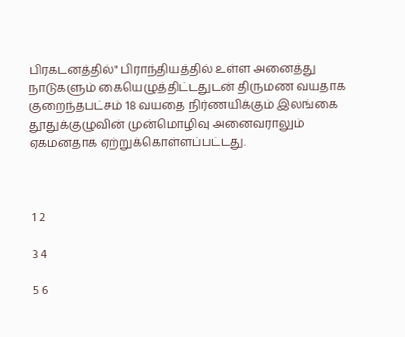பிரகடனத்தில்" பிராந்தியத்தில் உள்ள அனைத்து நாடுகளும் கையெழுத்திட்டதுடன் திருமண வயதாக குறைந்தபட்சம் 18 வயதை நிர்ணயிக்கும் இலங்கை தூதுக்குழுவின் முன்மொழிவு அனைவராலும் ஏகமனதாக ஏற்றுக்கொள்ளப்பட்டது.



 1 2

 3 4

 5 6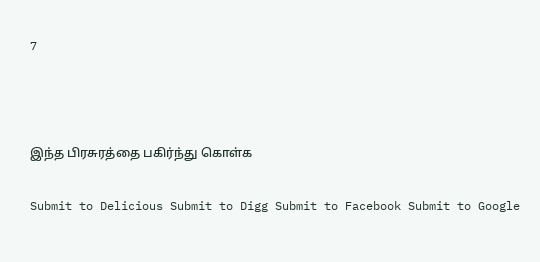7



இந்த பிரசுரத்தை பகிர்ந்து கொள்க

Submit to Delicious Submit to Digg Submit to Facebook Submit to Google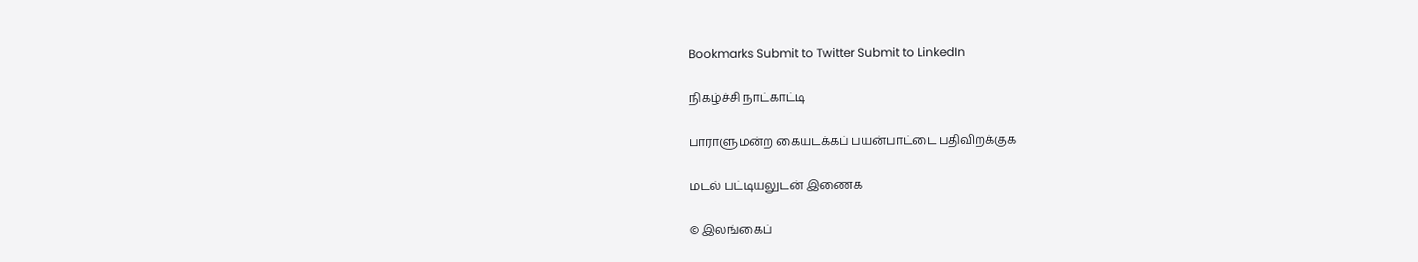Bookmarks Submit to Twitter Submit to LinkedIn

நிகழ்ச்சி நாட்காட்டி

பாராளுமன்ற கையடக்கப் பயன்பாட்டை பதிவிறக்குக

மடல் பட்டியலுடன் இணைக

© இலங்கைப்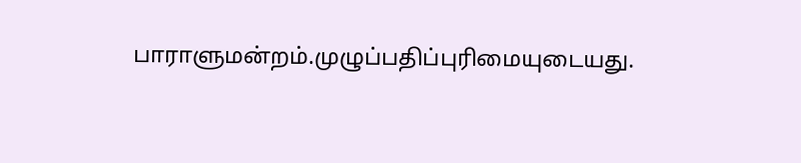பாராளுமன்றம்.முழுப்பதிப்புரிமையுடையது.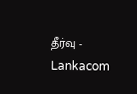தீர்வு - Lankacom